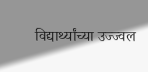विद्यार्थ्यांच्या उज्ज्वल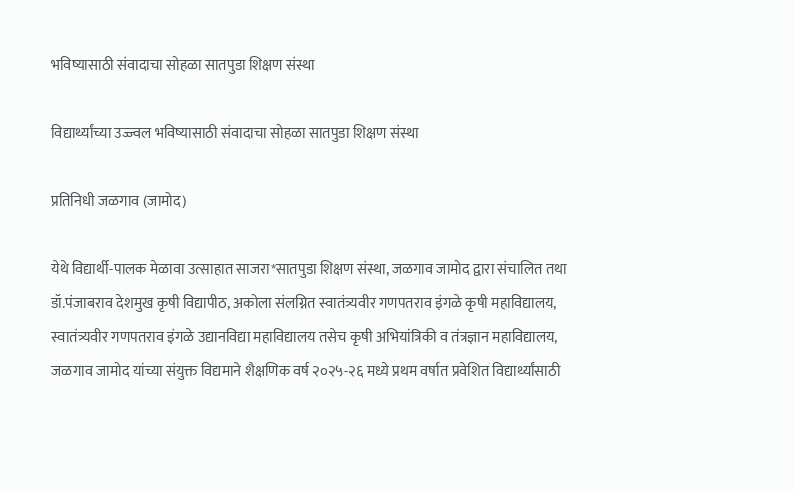भविष्यासाठी संवादाचा सोहळा सातपुडा शिक्षण संस्था

विद्यार्थ्यांच्या उज्ज्वल भविष्यासाठी संवादाचा सोहळा सातपुडा शिक्षण संस्था

प्रतिनिधी जळगाव (जामोद)

येथे विद्यार्थी-पालक मेळावा उत्साहात साजरा*सातपुडा शिक्षण संस्था, जळगाव जामोद द्वारा संचालित तथा डॉ.पंजाबराव देशमुख कृषी विद्यापीठ, अकोला संलग्नित स्वातंत्र्यवीर गणपतराव इंगळे कृषी महाविद्यालय, स्वातंत्र्यवीर गणपतराव इंगळे उद्यानविद्या महाविद्यालय तसेच कृषी अभियांत्रिकी व तंत्रज्ञान महाविद्यालय, जळगाव जामोद यांच्या संयुक्त विद्यमाने शैक्षणिक वर्ष २०२५-२६ मध्ये प्रथम वर्षात प्रवेशित विद्यार्थ्यांसाठी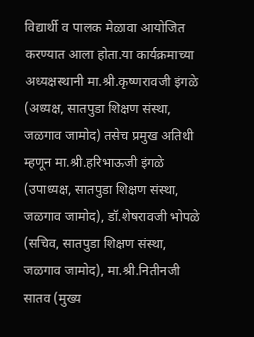विद्यार्थी व पालक मेळावा आयोजित करण्यात आला होता.या कार्यक्रमाच्या अध्यक्षस्थानी मा.श्री.कृष्णरावजी इंगळे (अध्यक्ष, सातपुडा शिक्षण संस्था, जळगाव जामोद) तसेच प्रमुख अतिथी म्हणून मा.श्री.हरिभाऊजी इंगळे (उपाध्यक्ष, सातपुडा शिक्षण संस्था, जळगाव जामोद), डॉ.शेषरावजी भोपळे (सचिव, सातपुडा शिक्षण संस्था, जळगाव जामोद), मा.श्री.नितीनजी सातव (मुख्य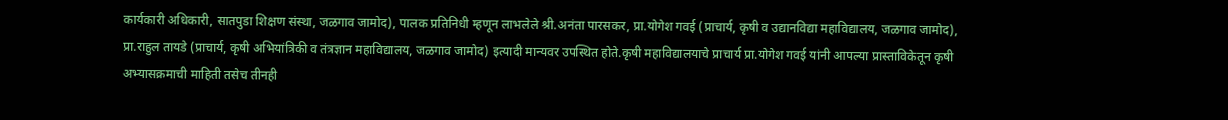कार्यकारी अधिकारी, सातपुडा शिक्षण संस्था, जळगाव जामोद), पालक प्रतिनिधी म्हणून लाभलेले श्री.अनंता पारसकर, प्रा.योगेश गवई (प्राचार्य, कृषी व उद्यानविद्या महाविद्यालय, जळगाव जामोद), प्रा.राहुल तायडे (प्राचार्य, कृषी अभियांत्रिकी व तंत्रज्ञान महाविद्यालय, जळगाव जामोद) इत्यादी मान्यवर उपस्थित होते.कृषी महाविद्यालयाचे प्राचार्य प्रा.योगेश गवई यांनी आपल्या प्रास्ताविकेतून कृषी अभ्यासक्रमाची माहिती तसेच तीनही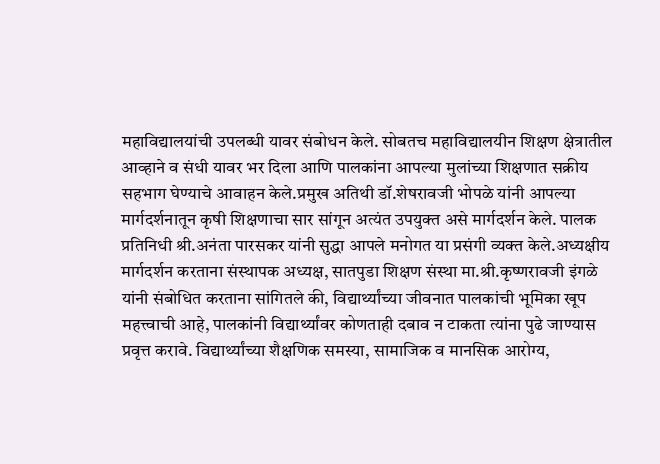महाविद्यालयांची उपलब्धी यावर संबोधन केले. सोबतच महाविद्यालयीन शिक्षण क्षेत्रातील आव्हाने व संधी यावर भर दिला आणि पालकांना आपल्या मुलांच्या शिक्षणात सक्रीय सहभाग घेण्याचे आवाहन केले.प्रमुख अतिथी डॉ.शेषरावजी भोपळे यांनी आपल्या मार्गदर्शनातून कृषी शिक्षणाचा सार सांगून अत्यंत उपयुक्त असे मार्गदर्शन केले. पालक प्रतिनिधी श्री.अनंता पारसकर यांनी सुद्धा आपले मनोगत या प्रसंगी व्यक्त केले.अध्यक्षीय मार्गदर्शन करताना संस्थापक अध्यक्ष, सातपुडा शिक्षण संस्था मा.श्री.कृष्णरावजी इंगळे यांनी संबोधित करताना सांगितले की, विद्यार्थ्यांच्या जीवनात पालकांची भूमिका खूप महत्त्वाची आहे, पालकांनी विद्यार्थ्यांवर कोणताही दबाव न टाकता त्यांना पुढे जाण्यास प्रवृत्त करावे. विद्यार्थ्यांच्या शैक्षणिक समस्या, सामाजिक व मानसिक आरोग्य,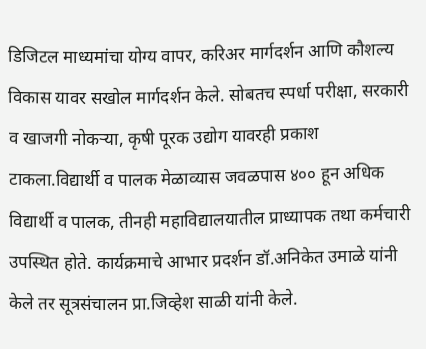डिजिटल माध्यमांचा योग्य वापर, करिअर मार्गदर्शन आणि कौशल्य विकास यावर सखोल मार्गदर्शन केले. सोबतच स्पर्धा परीक्षा, सरकारी व खाजगी नोकऱ्या, कृषी पूरक उद्योग यावरही प्रकाश टाकला.विद्यार्थी व पालक मेळाव्यास जवळपास ४०० हून अधिक विद्यार्थी व पालक, तीनही महाविद्यालयातील प्राध्यापक तथा कर्मचारी उपस्थित होते. कार्यक्रमाचे आभार प्रदर्शन डॉ.अनिकेत उमाळे यांनी केले तर सूत्रसंचालन प्रा.जिव्हेश साळी यांनी केले.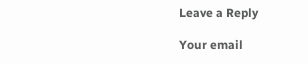Leave a Reply

Your email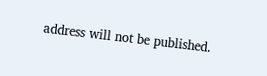address will not be published.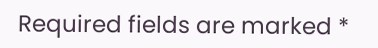Required fields are marked *